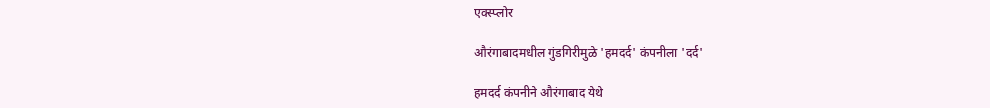एक्स्प्लोर

औरंगाबादमधील गुंडगिरीमुळे 'हमदर्द' कंपनीला 'दर्द'

हमदर्द कंपनीने औरंगाबाद येथे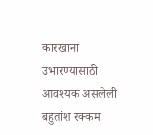कारखाना उभारण्यासाठी आवश्‍यक असलेली बहुतांश रक्कम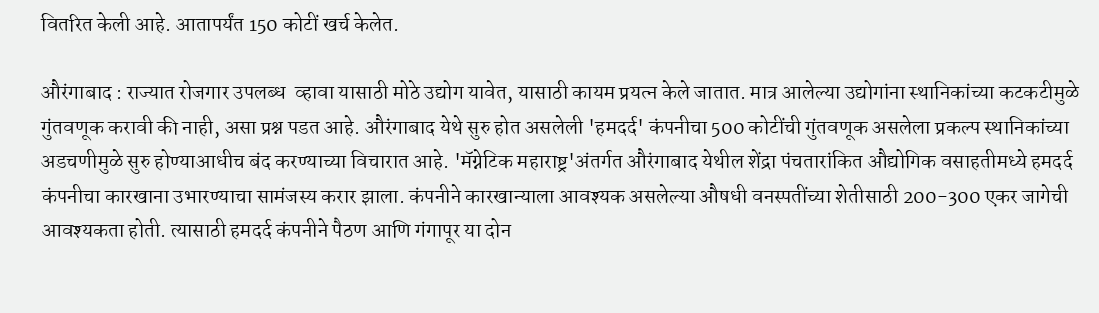वितरित केली आहे. आतापर्यंत 150 कोटीं खर्च केलेत.

औरंगाबाद : राज्यात रोजगार उपलब्ध  व्हावा यासाठी मोठे उद्योग यावेत, यासाठी कायम प्रयत्न केले जातात. मात्र आलेल्या उद्योगांना स्थानिकांच्या कटकटीमुळे गुंतवणूक करावी की नाही, असा प्रश्न पडत आहे. औरंगाबाद येथे सुरु होत असलेली 'हमदर्द' कंपनीचा 500 कोटींची गुंतवणूक असलेला प्रकल्प स्थानिकांच्या अडचणीमुळे सुरु होण्याआधीच बंद करण्याच्या विचारात आहे. 'मॅग्नेटिक महाराष्ट्र'अंतर्गत औरंगाबाद येथील शेंद्रा पंचतारांकित औद्योगिक वसाहतीमध्ये हमदर्द कंपनीचा कारखाना उभारण्याचा सामंजस्य करार झाला. कंपनीने कारखान्याला आवश्‍यक असलेल्या औषधी वनस्पतींच्या शेतीसाठी 200-300 एकर जागेची आवश्यकता होती. त्यासाठी हमदर्द कंपनीने पैठण आणि गंगापूर या दोन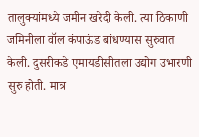तालुक्यांमध्ये जमीन खरेदी केली. त्या ठिकाणी जमिनीला वॉल कंपाऊंड बांधण्यास सुरुवात केली. दुसरीकडे एमायडीसीतला उद्योग उभारणी सुरु होती. मात्र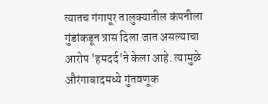त्यातच गंगापूर तालुक्यातील कंपनीला गुंडांकडून त्रास दिला जात असल्याचा आरोप 'हमदर्द'ने केला आहे. त्यामुळे औरंगाबादमध्ये गुंतवणूक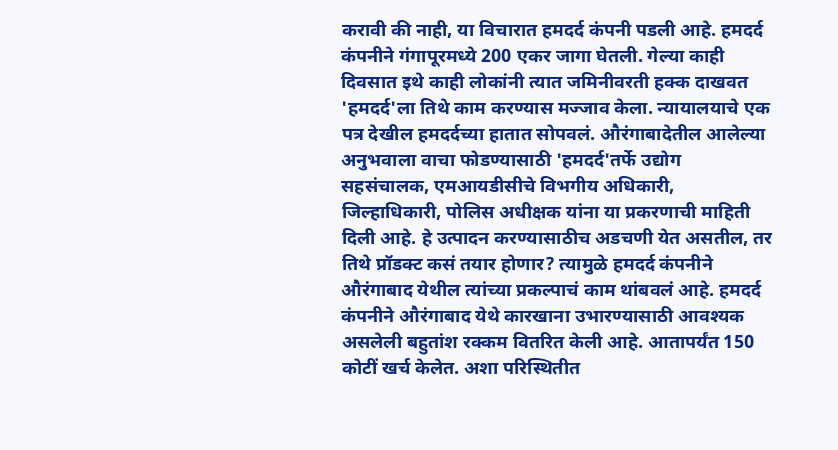करावी की नाही, या विचारात हमदर्द कंपनी पडली आहे. हमदर्द कंपनीने गंगापूरमध्ये 200 एकर जागा घेतली. गेल्या काही दिवसात इथे काही लोकांनी त्यात जमिनीवरती हक्क दाखवत 'हमदर्द'ला तिथे काम करण्यास मज्जाव केला. न्यायालयाचे एक पत्र देखील हमदर्दच्या हातात सोपवलं. औरंगाबादेतील आलेल्या अनुभवाला वाचा फोडण्यासाठी 'हमदर्द'तर्फे उद्योग सहसंचालक, एमआयडीसीचे विभगीय अधिकारी, जिल्हाधिकारी, पोलिस अधीक्षक यांना या प्रकरणाची माहिती दिली आहे. हे उत्पादन करण्यासाठीच अडचणी येत असतील, तर तिथे प्रॉडक्ट कसं तयार होणार? त्यामुळे हमदर्द कंपनीने औरंगाबाद येथील त्यांच्या प्रकल्पाचं काम थांबवलं आहे. हमदर्द कंपनीने औरंगाबाद येथे कारखाना उभारण्यासाठी आवश्‍यक असलेली बहुतांश रक्कम वितरित केली आहे. आतापर्यंत 150 कोटीं खर्च केलेत. अशा परिस्थितीत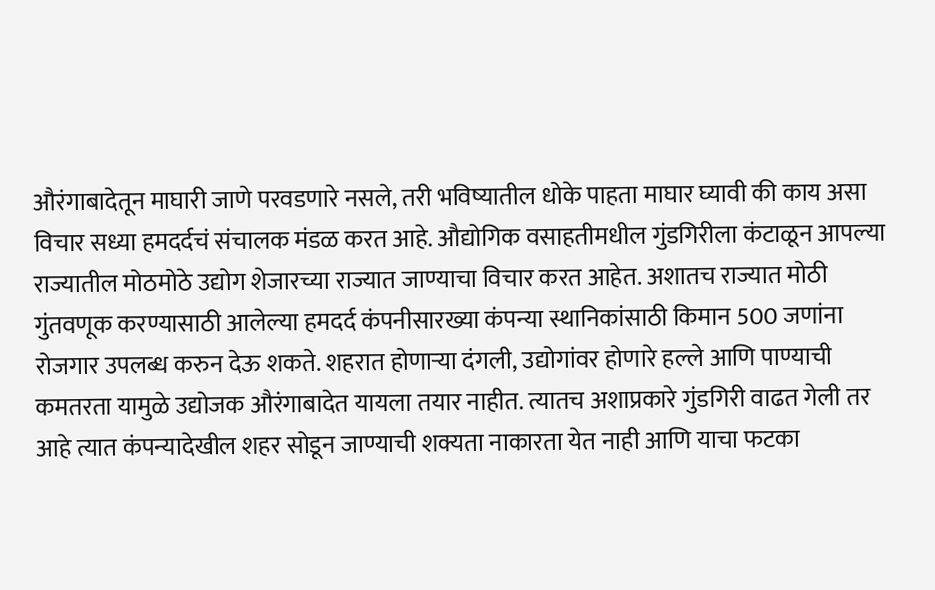औरंगाबादेतून माघारी जाणे परवडणारे नसले, तरी भविष्यातील धोके पाहता माघार घ्यावी की काय असा विचार सध्या हमदर्दचं संचालक मंडळ करत आहे. औद्योगिक वसाहतीमधील गुंडगिरीला कंटाळून आपल्या राज्यातील मोठमोठे उद्योग शेजारच्या राज्यात जाण्याचा विचार करत आहेत. अशातच राज्यात मोठी गुंतवणूक करण्यासाठी आलेल्या हमदर्द कंपनीसारख्या कंपन्या स्थानिकांसाठी किमान 500 जणांना रोजगार उपलब्ध करुन देऊ शकते. शहरात होणार्‍या दंगली, उद्योगांवर होणारे हल्ले आणि पाण्याची कमतरता यामुळे उद्योजक औरंगाबादेत यायला तयार नाहीत. त्यातच अशाप्रकारे गुंडगिरी वाढत गेली तर आहे त्यात कंपन्यादेखील शहर सोडून जाण्याची शक्यता नाकारता येत नाही आणि याचा फटका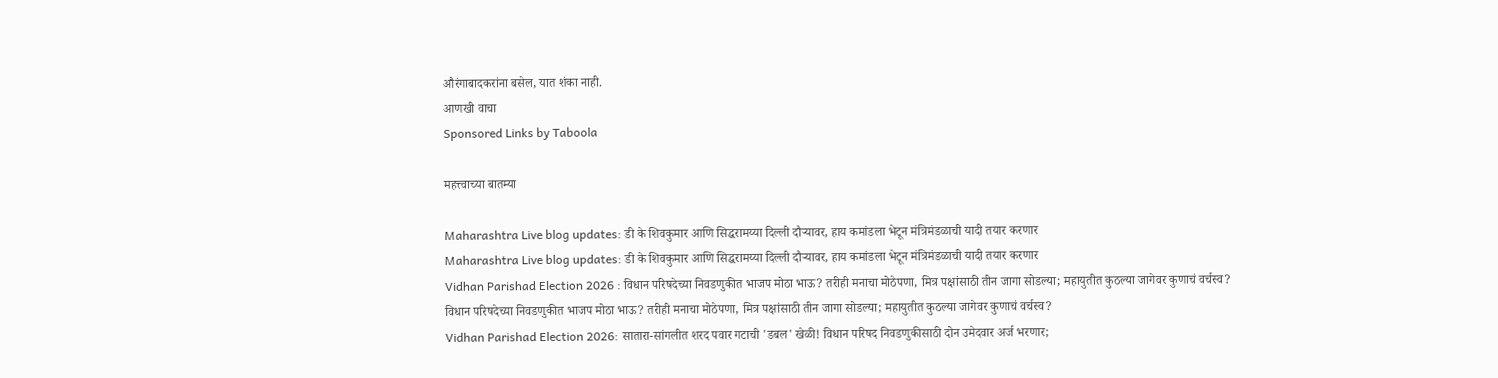औरंगाबादकरांना बसेल, यात शंका नाही.
आणखी वाचा
Sponsored Links by Taboola

महत्त्वाच्या बातम्या

Maharashtra Live blog updates: डी के शिवकुमार आणि सिद्धरामय्या दिल्ली दौऱ्यावर, हाय कमांडला भेटून मंत्रिमंडळाची यादी तयार करणार
Maharashtra Live blog updates: डी के शिवकुमार आणि सिद्धरामय्या दिल्ली दौऱ्यावर, हाय कमांडला भेटून मंत्रिमंडळाची यादी तयार करणार
Vidhan Parishad Election 2026 : विधान परिषदेच्या निवडणुकीत भाजप मोठा भाऊ? तरीही मनाचा मोठेपणा, मित्र पक्षांसाठी तीन जागा सोडल्या; महायुतीत कुठल्या जागेवर कुणाचं वर्चस्व?
विधान परिषदेच्या निवडणुकीत भाजप मोठा भाऊ? तरीही मनाचा मोठेपणा, मित्र पक्षांसाठी तीन जागा सोडल्या; महायुतीत कुठल्या जागेवर कुणाचं वर्चस्व?
Vidhan Parishad Election 2026: सातारा-सांगलीत शरद पवार गटाची 'डबल' खेळी! विधान परिषद निवडणुकीसाठी दोन उमेदवार अर्ज भरणार;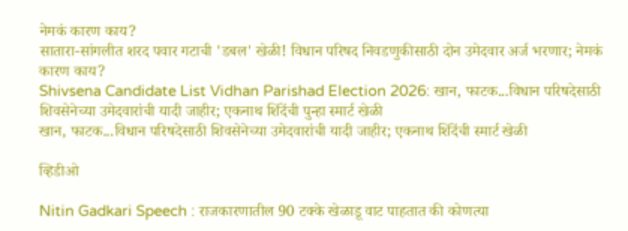नेमकं कारण काय?
सातारा-सांगलीत शरद पवार गटाची 'डबल' खेळी! विधान परिषद निवडणुकीसाठी दोन उमेदवार अर्ज भरणार; नेमकं कारण काय?
Shivsena Candidate List Vidhan Parishad Election 2026: खान, फाटक...विधान परिषदेसाठी शिवसेनेच्या उमेदवारांची यादी जाहीर; एकनाथ शिंदेंची पुन्हा स्मार्ट खेळी
खान, फाटक...विधान परिषदेसाठी शिवसेनेच्या उमेदवारांची यादी जाहीर; एकनाथ शिंदेंची स्मार्ट खेळी

व्हिडीओ

Nitin Gadkari Speech : राजकारणातील 90 टक्के खेळाडू वाट पाहतात की कोणत्या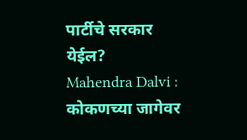पार्टीचे सरकार येईल?
Mahendra Dalvi : कोकणच्या जागेवर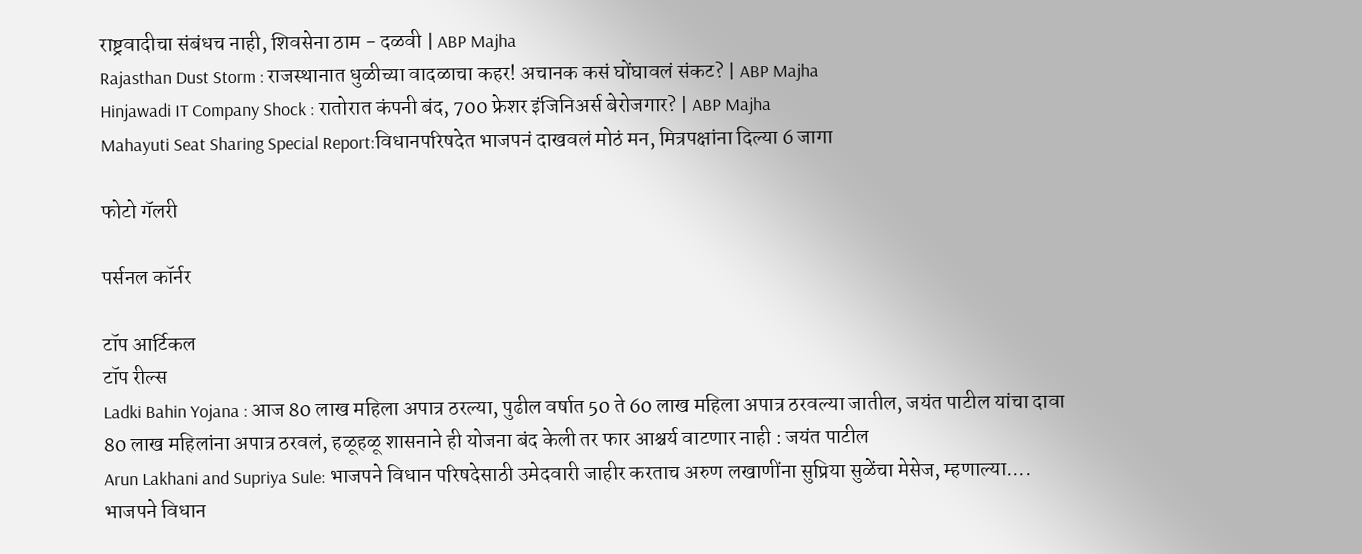राष्ट्रवादीचा संबंधच नाही, शिवसेना ठाम - दळवी | ABP Majha
Rajasthan Dust Storm : राजस्थानात धुळीच्या वादळाचा कहर! अचानक कसं घोंघावलं संकट? | ABP Majha
Hinjawadi IT Company Shock : रातोरात कंपनी बंद, 700 फ्रेशर इंजिनिअर्स बेरोजगार? | ABP Majha
Mahayuti Seat Sharing Special Report:विधानपरिषदेत भाजपनं दाखवलं मोठं मन, मित्रपक्षांना दिल्या 6 जागा

फोटो गॅलरी

पर्सनल कॉर्नर

टॉप आर्टिकल
टॉप रील्स
Ladki Bahin Yojana : आज 80 लाख महिला अपात्र ठरल्या, पुढील वर्षात 50 ते 60 लाख महिला अपात्र ठरवल्या जातील, जयंत पाटील यांचा दावा
80 लाख महिलांना अपात्र ठरवलं, हळूहळू शासनाने ही योजना बंद केली तर फार आश्चर्य वाटणार नाही : जयंत पाटील
Arun Lakhani and Supriya Sule: भाजपने विधान परिषदेसाठी उमेदवारी जाहीर करताच अरुण लखाणींना सुप्रिया सुळेंचा मेसेज, म्हणाल्या....
भाजपने विधान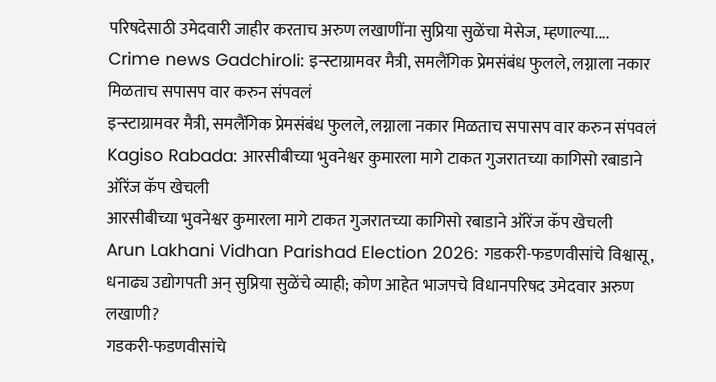परिषदेसाठी उमेदवारी जाहीर करताच अरुण लखाणींना सुप्रिया सुळेंचा मेसेज, म्हणाल्या....
Crime news Gadchiroli: इन्स्टाग्रामवर मैत्री, समलैंगिक प्रेमसंबंध फुलले, लग्नाला नकार मिळताच सपासप वार करुन संपवलं
इन्स्टाग्रामवर मैत्री, समलैंगिक प्रेमसंबंध फुलले, लग्नाला नकार मिळताच सपासप वार करुन संपवलं
Kagiso Rabada: आरसीबीच्या भुवनेश्वर कुमारला मागे टाकत गुजरातच्या कागिसो रबाडाने ऑरेंज कॅप खेचली
आरसीबीच्या भुवनेश्वर कुमारला मागे टाकत गुजरातच्या कागिसो रबाडाने ऑरेंज कॅप खेचली
Arun Lakhani Vidhan Parishad Election 2026: गडकरी-फडणवीसांचे विश्वासू, धनाढ्य उद्योगपती अन् सुप्रिया सुळेंचे व्याही; कोण आहेत भाजपचे विधानपरिषद उमेदवार अरुण लखाणी?
गडकरी-फडणवीसांचे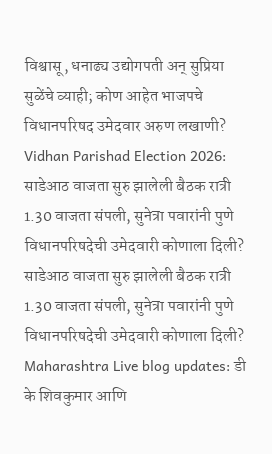विश्वासू, धनाढ्य उद्योगपती अन् सुप्रिया सुळेंचे व्याही; कोण आहेत भाजपचे विधानपरिषद उमेदवार अरुण लखाणी?
Vidhan Parishad Election 2026: साडेआठ वाजता सुरु झालेली बैठक रात्री 1.30 वाजता संपली, सुनेत्रा पवारांनी पुणे विधानपरिषदेची उमेदवारी कोणाला दिली?
साडेआठ वाजता सुरु झालेली बैठक रात्री 1.30 वाजता संपली, सुनेत्रा पवारांनी पुणे विधानपरिषदेची उमेदवारी कोणाला दिली?
Maharashtra Live blog updates: डी के शिवकुमार आणि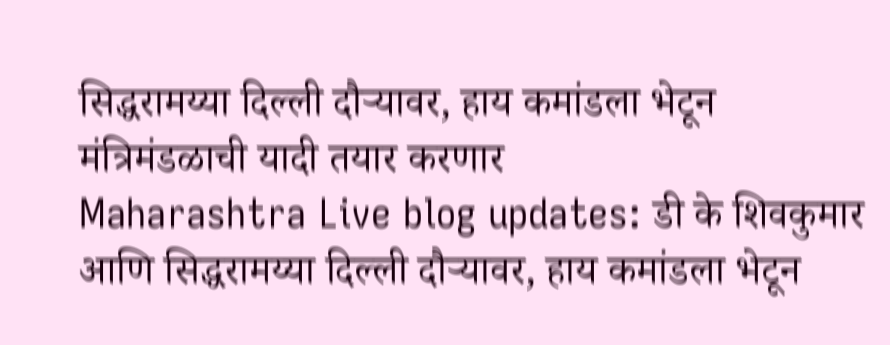सिद्धरामय्या दिल्ली दौऱ्यावर, हाय कमांडला भेटून मंत्रिमंडळाची यादी तयार करणार
Maharashtra Live blog updates: डी के शिवकुमार आणि सिद्धरामय्या दिल्ली दौऱ्यावर, हाय कमांडला भेटून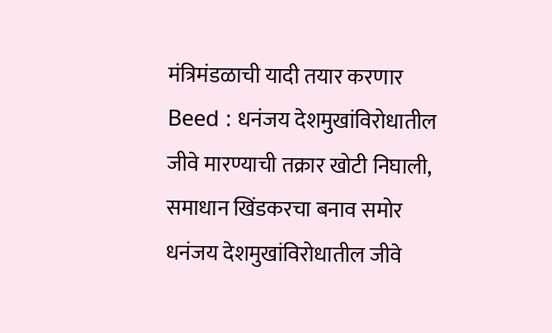मंत्रिमंडळाची यादी तयार करणार
Beed : धनंजय देशमुखांविरोधातील जीवे मारण्याची तक्रार खोटी निघाली, समाधान खिंडकरचा बनाव समोर
धनंजय देशमुखांविरोधातील जीवे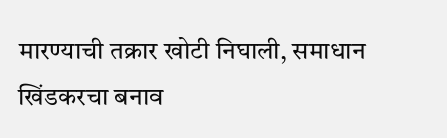मारण्याची तक्रार खोटी निघाली, समाधान खिंडकरचा बनाव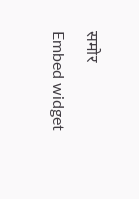समोर
Embed widget